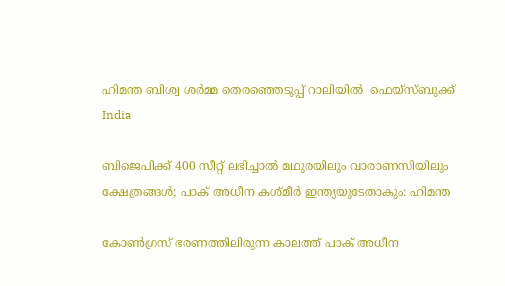ഹിമന്ത ബിശ്വ ശർമ്മ തെരഞ്ഞെടുപ്പ് റാലിയിൽ  ഫെയ്സ്ബുക്ക്
India

ബിജെപിക്ക് 400 സീറ്റ് ലഭിച്ചാല്‍ മഥുരയിലും വാരാണസിയിലും ക്ഷേത്രങ്ങള്‍; പാക് അധീന കശ്മീര്‍ ഇന്ത്യയുടേതാകും: ഹിമന്ത

കോണ്‍ഗ്രസ് ഭരണത്തിലിരുന്ന കാലത്ത് പാക് അധീന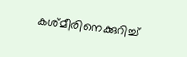കശ്മീരിനെക്കുറിച്ച്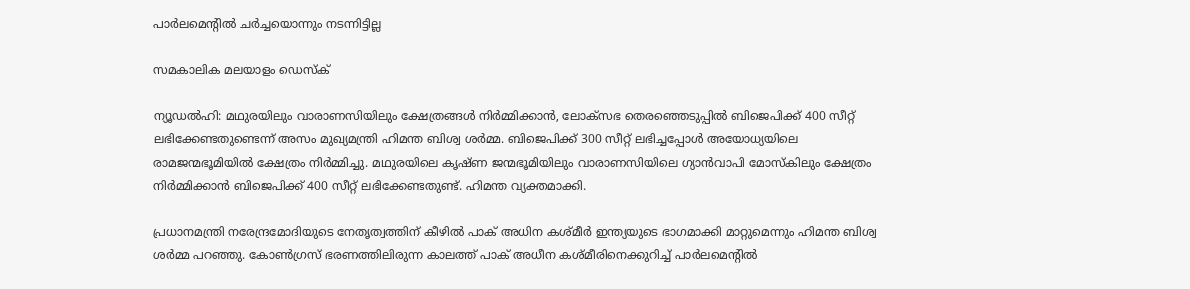പാര്‍ലമെന്റില്‍ ചര്‍ച്ചയൊന്നും നടന്നിട്ടില്ല

സമകാലിക മലയാളം ഡെസ്ക്

ന്യൂഡല്‍ഹി: മഥുരയിലും വാരാണസിയിലും ക്ഷേത്രങ്ങള്‍ നിര്‍മ്മിക്കാന്‍, ലോക്‌സഭ തെരഞ്ഞെടുപ്പില്‍ ബിജെപിക്ക് 400 സീറ്റ് ലഭിക്കേണ്ടതുണ്ടെന്ന് അസം മുഖ്യമന്ത്രി ഹിമന്ത ബിശ്വ ശര്‍മ്മ. ബിജെപിക്ക് 300 സീറ്റ് ലഭിച്ചപ്പോള്‍ അയോധ്യയിലെ രാമജന്മഭൂമിയില്‍ ക്ഷേത്രം നിര്‍മ്മിച്ചു. മഥുരയിലെ കൃഷ്ണ ജന്മഭൂമിയിലും വാരാണസിയിലെ ഗ്യാന്‍വാപി മോസ്‌കിലും ക്ഷേത്രം നിര്‍മ്മിക്കാന്‍ ബിജെപിക്ക് 400 സീറ്റ് ലഭിക്കേണ്ടതുണ്ട്. ഹിമന്ത വ്യക്തമാക്കി.

പ്രധാനമന്ത്രി നരേന്ദ്രമോദിയുടെ നേതൃത്വത്തിന് കീഴില്‍ പാക് അധിന കശ്മീര്‍ ഇന്ത്യയുടെ ഭാഗമാക്കി മാറ്റുമെന്നും ഹിമന്ത ബിശ്വ ശര്‍മ്മ പറഞ്ഞു. കോണ്‍ഗ്രസ് ഭരണത്തിലിരുന്ന കാലത്ത് പാക് അധീന കശ്മീരിനെക്കുറിച്ച് പാര്‍ലമെന്റില്‍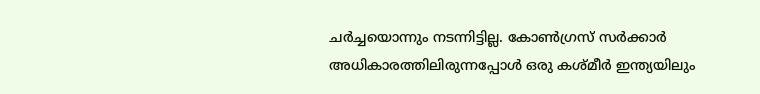ചര്‍ച്ചയൊന്നും നടന്നിട്ടില്ല. കോണ്‍ഗ്രസ് സര്‍ക്കാര്‍ അധികാരത്തിലിരുന്നപ്പോള്‍ ഒരു കശ്മീര്‍ ഇന്ത്യയിലും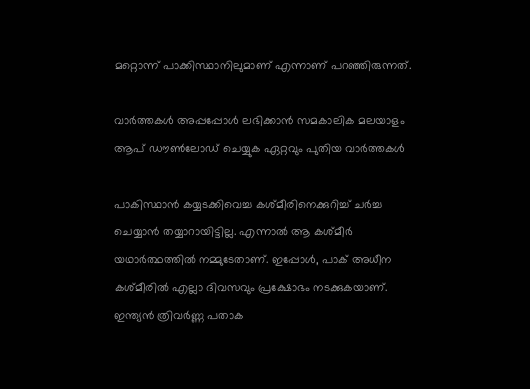മറ്റൊന്ന് പാക്കിസ്ഥാനിലുമാണ് എന്നാണ് പറഞ്ഞിരുന്നത്.

വാര്‍ത്തകള്‍ അപ്പപ്പോള്‍ ലഭിക്കാന്‍ സമകാലിക മലയാളം ആപ് ഡൗണ്‍ലോഡ് ചെയ്യുക ഏറ്റവും പുതിയ വാര്‍ത്തകള്‍

പാകിസ്ഥാന്‍ കയ്യടക്കിവെച്ച കശ്മീരിനെക്കുറിച്ച് ചര്‍ച്ച ചെയ്യാന്‍ തയ്യാറായിട്ടില്ല. എന്നാല്‍ ആ കശ്മീര്‍ യഥാര്‍ത്ഥത്തില്‍ നമ്മുടേതാണ്. ഇപ്പോള്‍, പാക് അധീന കശ്മീരില്‍ എല്ലാ ദിവസവും പ്രക്ഷോഭം നടക്കുകയാണ്. ഇന്ത്യന്‍ ത്രിവര്‍ണ്ണ പതാക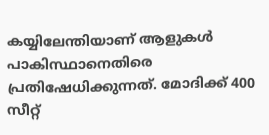കയ്യിലേന്തിയാണ് ആളുകള്‍ പാകിസ്ഥാനെതിരെ പ്രതിഷേധിക്കുന്നത്. മോദിക്ക് 400 സീറ്റ്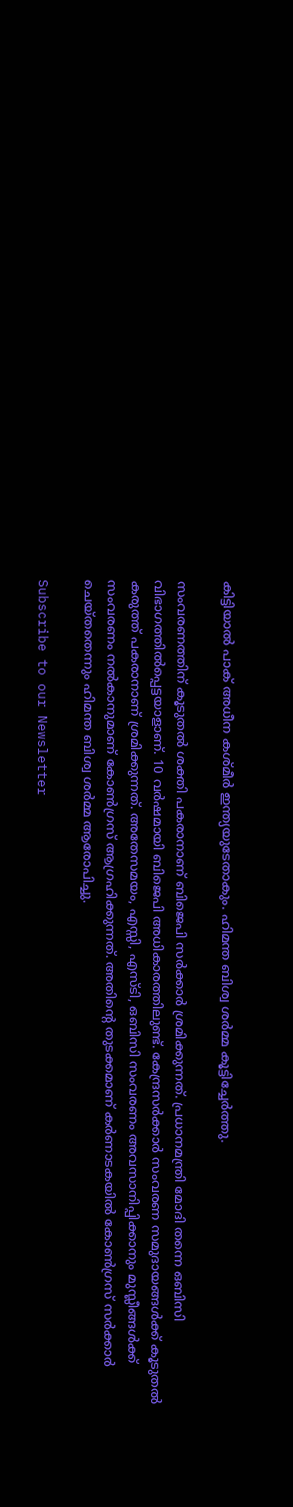കിട്ടിയാല്‍ പാക് അധീന കശ്മീര്‍ ഇന്ത്യയുടേതാകും. ഹിമന്ത ബിശ്വ ശര്‍മ്മ കൂട്ടിച്ചേര്‍ത്തു.

സംവരണത്തിന് കൂടുതല്‍ ശക്തി പകരാനാണ് ബിജെപി സര്‍ക്കാര്‍ ശ്രമിക്കുന്നത്. പ്രധാനമന്ത്രി മോദി തന്നെ ഒബിസി വിഭാഗത്തില്‍പ്പെട്ടയാളാണ്. 10 വര്‍ഷമായി ബിജെപി അധികാരത്തിലുണ്ട്. കേന്ദ്രസര്‍ക്കാര്‍ സംവരണ സമുദായങ്ങള്‍ക്ക് കൂടുതല്‍ കരുത്ത് പകരാനാണ് ശ്രമിക്കുന്നത്. അതേസമയം, എസ്സി, എസ്ടി, ഒബിസി സംവരണം അവസാനിപ്പിക്കാനും മുസ്ലീങ്ങള്‍ക്ക് സംവരണം നല്‍കാനുമാണ് കോണ്‍ഗ്രസ് ആഗ്രഹിക്കുന്നത്. അതിന്റെ തുടക്കമാണ് കര്‍ണാടകയില്‍ കോണ്‍ഗ്രസ് സര്‍ക്കാര്‍ ചെയ്തതെന്നും ഹിമന്ത ബിശ്വ ശര്‍മ്മ ആരോപിച്ചു.

Subscribe to our Newsletter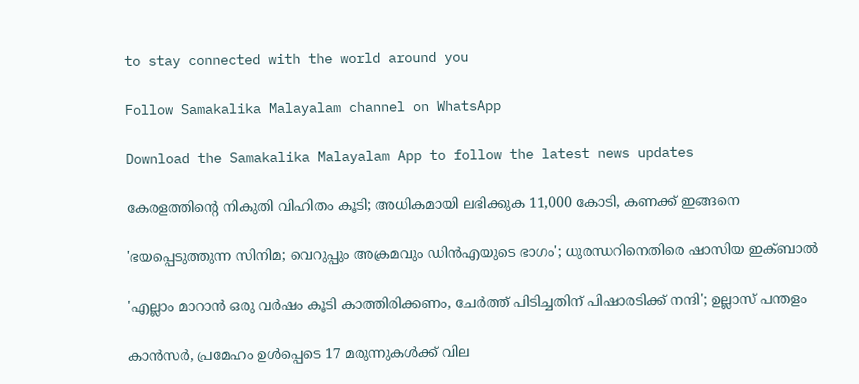to stay connected with the world around you

Follow Samakalika Malayalam channel on WhatsApp

Download the Samakalika Malayalam App to follow the latest news updates

കേരളത്തിന്റെ നികുതി വിഹിതം കൂടി; അധികമായി ലഭിക്കുക 11,000 കോടി, കണക്ക് ഇങ്ങനെ

'ഭയപ്പെടുത്തുന്ന സിനിമ; വെറുപ്പും അക്രമവും ഡിന്‍എയുടെ ഭാഗം'; ധുരന്ധറിനെതിരെ ഷാസിയ ഇക്ബാല്‍

'എല്ലാം മാറാൻ ഒരു വർഷം കൂടി കാത്തിരിക്കണം, ചേർത്ത് പിടിച്ചതിന് പിഷാരടിക്ക് നന്ദി'; ഉല്ലാസ് പന്തളം

കാന്‍സര്‍, പ്രമേഹം ഉള്‍പ്പെടെ 17 മരുന്നുകള്‍ക്ക് വില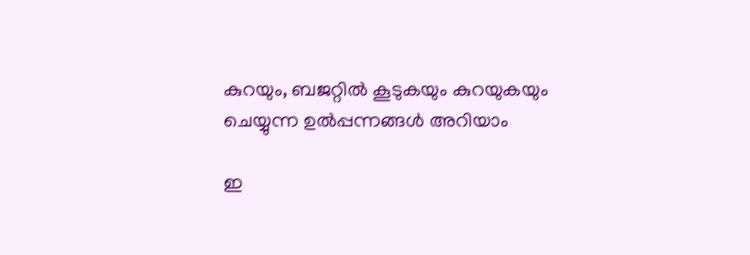കുറയും, ബജറ്റില്‍ കൂടുകയും കുറയുകയും ചെയ്യുന്ന ഉല്‍പ്പന്നങ്ങള്‍ അറിയാം

ഇ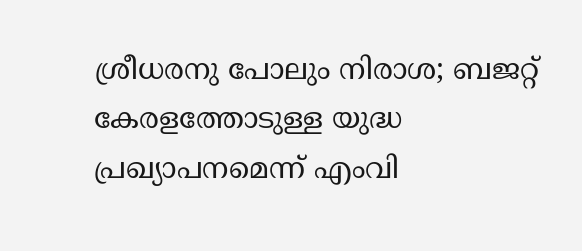ശ്രീധരനു പോലും നിരാശ; ബജറ്റ് കേരളത്തോടുള്ള യുദ്ധ പ്രഖ്യാപനമെന്ന് എംവി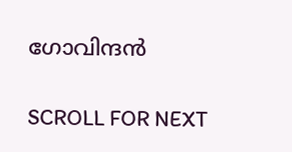ഗോവിന്ദന്‍

SCROLL FOR NEXT